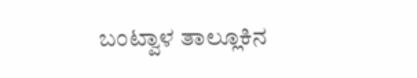ಬಂಟ್ವಾಳ ತಾಲ್ಲೂಕಿನ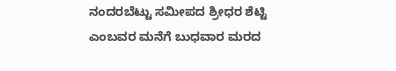ನಂದರಬೆಟ್ಟು ಸಮೀಪದ ಶ್ರೀಧರ ಶೆಟ್ಟಿ ಎಂಬವರ ಮನೆಗೆ ಬುಧವಾರ ಮರದ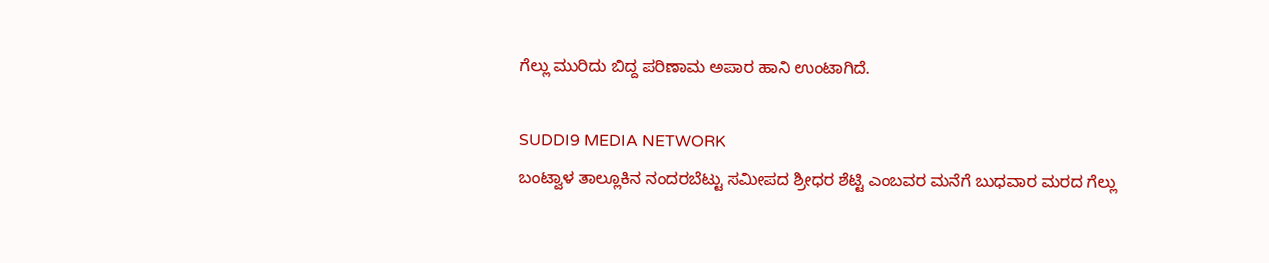ಗೆಲ್ಲು ಮುರಿದು ಬಿದ್ದ ಪರಿಣಾಮ ಅಪಾರ ಹಾನಿ ಉಂಟಾಗಿದೆ.

SUDDI9 MEDIA NETWORK
ಬಂಟ್ವಾಳ ತಾಲ್ಲೂಕಿನ ನಂದರಬೆಟ್ಟು ಸಮೀಪದ ಶ್ರೀಧರ ಶೆಟ್ಟಿ ಎಂಬವರ ಮನೆಗೆ ಬುಧವಾರ ಮರದ ಗೆಲ್ಲು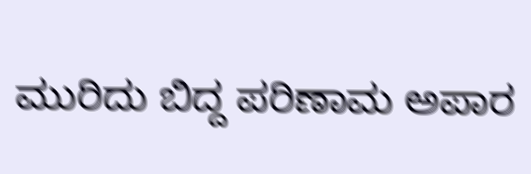ಮುರಿದು ಬಿದ್ದ ಪರಿಣಾಮ ಅಪಾರ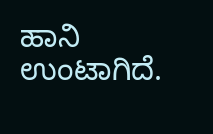ಹಾನಿ ಉಂಟಾಗಿದೆ.